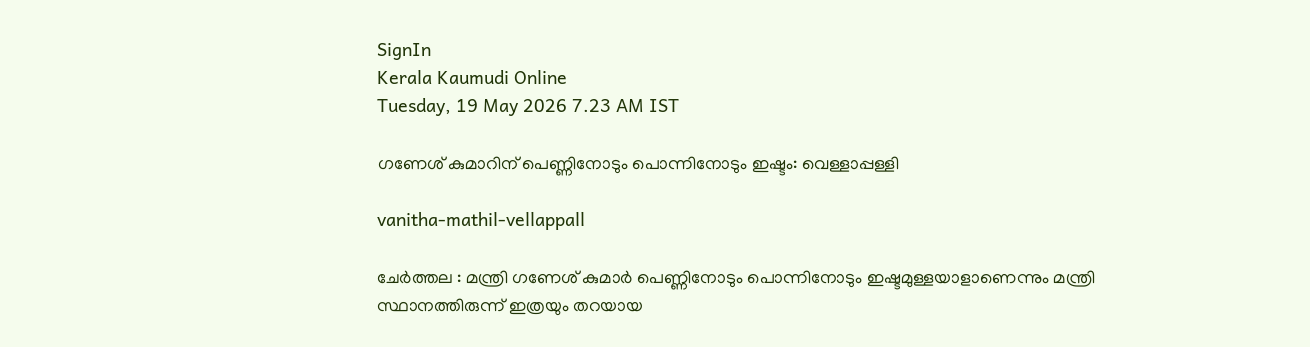SignIn
Kerala Kaumudi Online
Tuesday, 19 May 2026 7.23 AM IST

ഗണേശ് കുമാറിന് പെണ്ണിനോടും പൊന്നിനോടും ഇഷ്ടം: വെള്ളാപ്പള്ളി

vanitha-mathil-vellappall

ചേർത്തല : മന്ത്രി ഗണേശ് കുമാർ പെണ്ണിനോടും പൊന്നിനോടും ഇഷ്ടമുള്ളയാളാണെന്നും മന്ത്രി സ്ഥാനത്തിരുന്ന് ഇത്രയും തറയായ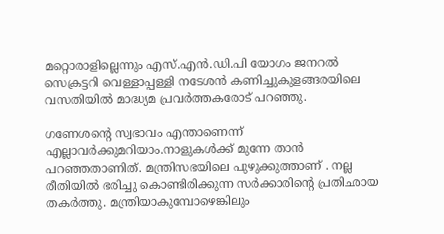മറ്റൊരാളില്ലെന്നും എസ്.എൻ.ഡി.പി യോഗം ജനറൽ സെക്രട്ടറി വെള്ളാപ്പള്ളി നടേശൻ കണിച്ചുകുളങ്ങരയിലെ വസതിയിൽ മാദ്ധ്യമ പ്രവർത്തകരോട് പറഞ്ഞു.

ഗണേശന്റെ സ്വഭാവം എന്താണെന്ന് എല്ലാവർക്കുമറിയാം.നാളുകൾക്ക് മുന്നേ താൻ പറഞ്ഞതാണിത്. മന്ത്രിസഭയിലെ പുഴുക്കുത്താണ് . നല്ല രീതിയിൽ ഭരിച്ചു കൊണ്ടിരിക്കുന്ന സർക്കാരിന്റെ പ്രതിഛായ തകർത്തു. മന്ത്രിയാകുമ്പോഴെങ്കിലും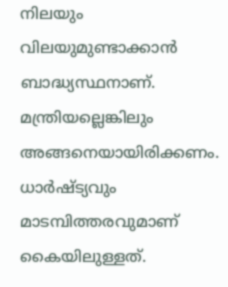നിലയും വിലയുമുണ്ടാക്കാൻ ബാദ്ധ്യസ്ഥനാണ്. മന്ത്രിയല്ലെങ്കിലും അങ്ങനെയായിരിക്കണം. ധാർഷ്ട്യവും മാടമ്പിത്തരവുമാണ് കൈയിലുള്ളത്.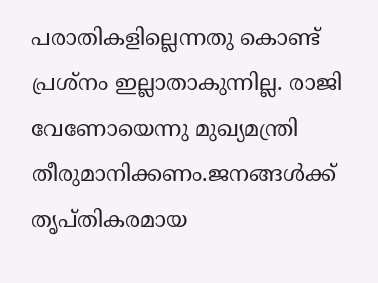പരാതികളില്ലെന്നതു കൊണ്ട് പ്രശ്നം ഇല്ലാതാകുന്നില്ല. രാജി വേണോയെന്നു മുഖ്യമന്ത്രി തീരുമാനിക്കണം.ജനങ്ങൾക്ക് തൃപ്തികരമായ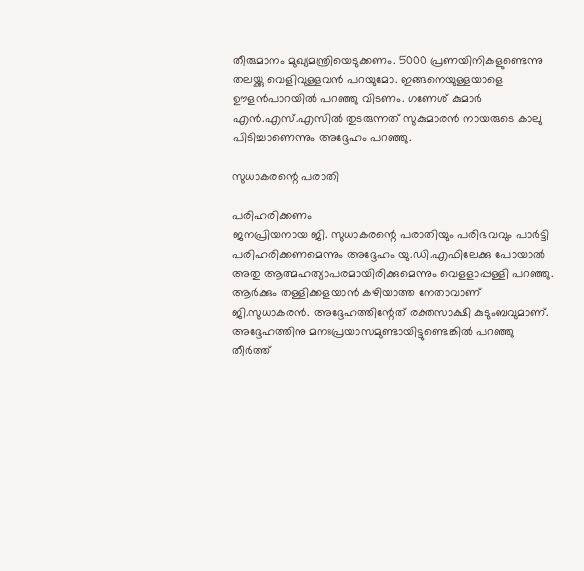തീരുമാനം മുഖ്യമന്ത്രിയെടുക്കണം. 5000 പ്രണയിനികളുണ്ടെന്നു തലയ്ക്കു വെളിവുള്ളവൻ പറയുമോ. ഇങ്ങനെയുള്ളയാളെ ഊളൻപാറയിൽ പറഞ്ഞു വിടണം. ഗണേശ് കുമാർ എൻ.എസ്.എസിൽ തുടരുന്നത് സുകുമാരൻ നായരുടെ കാലു പിടിച്ചാണെന്നും അദ്ദേഹം പറഞ്ഞു.

സുധാകരന്റെ പരാതി

പരിഹരിക്കണം
ജനപ്രിയനായ ജി. സുധാകരന്റെ പരാതിയും പരിഭവവും പാർട്ടി പരിഹരിക്കണമെന്നും അദ്ദേഹം യു.ഡി.എഫിലേക്കു പോയാൽ അതു ആത്മഹത്യാപരമായിരിക്കുമെന്നും വെളളാപ്പള്ളി പറഞ്ഞു. ആർക്കും തള്ളിക്കളയാൻ കഴിയാത്ത നേതാവാണ് ജി.സുധാകരൻ. അദ്ദേഹത്തിന്റേത് രക്തസാക്ഷി കു‌ടുംബവുമാണ്. അദ്ദേഹത്തിനു മനഃപ്രയാസമുണ്ടായിട്ടുണ്ടെങ്കിൽ പറഞ്ഞു തീർത്ത്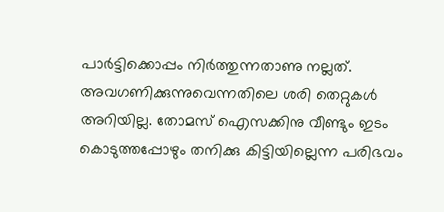പാർട്ടിക്കൊപ്പം നിർത്തുന്നതാണു നല്ലത്. അവഗണിക്കുന്നുവെന്നതിലെ ശരി തെറ്റുകൾ അറിയില്ല. തോമസ് ഐസക്കിനു വീണ്ടും ഇടം കൊടുത്തപ്പോഴും തനിക്കു കിട്ടിയില്ലെന്ന പരിഭവം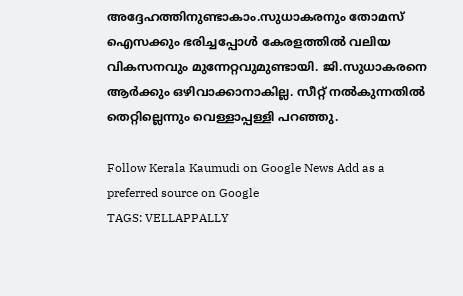അദ്ദേഹത്തിനുണ്ടാകാം.സുധാകരനും തോമസ് ഐസക്കും ഭരിച്ചപ്പോൾ കേരളത്തിൽ വലിയ വികസനവും മുന്നേറ്റവുമുണ്ടായി. ജി.സുധാകരനെ ആർക്കും ഒഴിവാക്കാനാകില്ല. സീറ്റ് നൽകുന്നതിൽ തെറ്റില്ലെന്നും വെള്ളാപ്പള്ളി പറഞ്ഞു.

Follow Kerala Kaumudi on Google News Add as a preferred source on Google
TAGS: VELLAPPALLY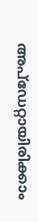അപ്ഡേറ്റായിരിക്കാം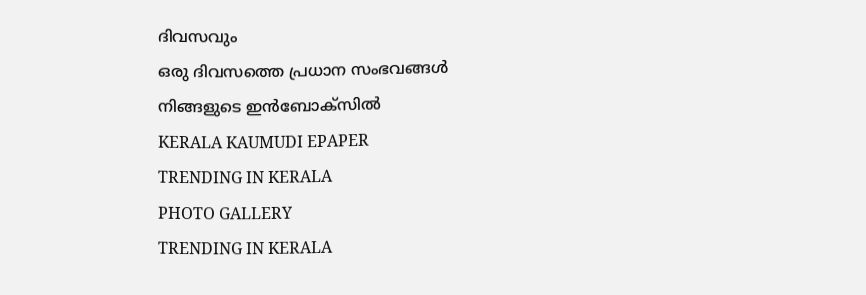ദിവസവും
ഒരു ദിവസത്തെ പ്രധാന സംഭവങ്ങൾ നിങ്ങളുടെ ഇൻബോക്സിൽ
KERALA KAUMUDI EPAPER
TRENDING IN KERALA
PHOTO GALLERY
TRENDING IN KERALA